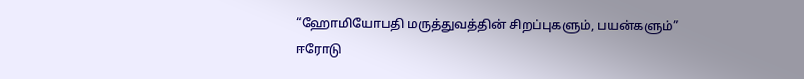“ஹோமியோபதி மருத்துவத்தின் சிறப்புகளும், பயன்களும்”
ஈரோடு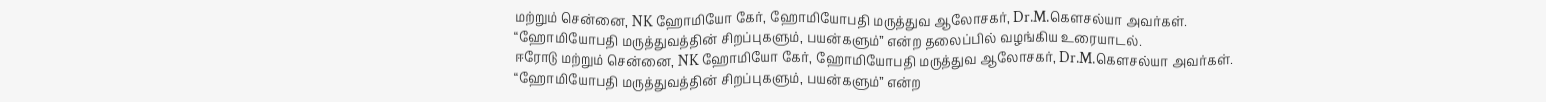மற்றும் சென்னை, NK ஹோமியோ கேர், ஹோமியோபதி மருத்துவ ஆலோசகர், Dr.M.கௌசல்யா அவர்கள். “ஹோமியோபதி மருத்துவத்தின் சிறப்புகளும், பயன்களும்” என்ற தலைப்பில் வழங்கிய உரையாடல்.
ஈரோடு மற்றும் சென்னை, NK ஹோமியோ கேர், ஹோமியோபதி மருத்துவ ஆலோசகர், Dr.M.கௌசல்யா அவர்கள். “ஹோமியோபதி மருத்துவத்தின் சிறப்புகளும், பயன்களும்” என்ற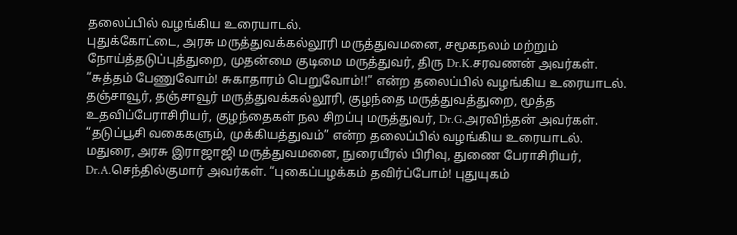தலைப்பில் வழங்கிய உரையாடல்.
புதுக்கோட்டை, அரசு மருத்துவக்கல்லூரி மருத்துவமனை, சமூகநலம் மற்றும் நோய்த்தடுப்புத்துறை, முதன்மை குடிமை மருத்துவர், திரு Dr.K.சரவணன் அவர்கள். “சுத்தம் பேணுவோம்! சுகாதாரம் பெறுவோம்!!” என்ற தலைப்பில் வழங்கிய உரையாடல்.
தஞ்சாவூர், தஞ்சாவூர் மருத்துவக்கல்லூரி, குழந்தை மருத்துவத்துறை, மூத்த உதவிப்பேராசிரியர், குழந்தைகள் நல சிறப்பு மருத்துவர், Dr.G.அரவிந்தன் அவர்கள். “தடுப்பூசி வகைகளும், முக்கியத்துவம்” என்ற தலைப்பில் வழங்கிய உரையாடல்.
மதுரை, அரசு இராஜாஜி மருத்துவமனை, நுரையீரல் பிரிவு, துணை பேராசிரியர், Dr.A.செந்தில்குமார் அவர்கள். “புகைப்பழக்கம் தவிர்ப்போம்! புதுயுகம்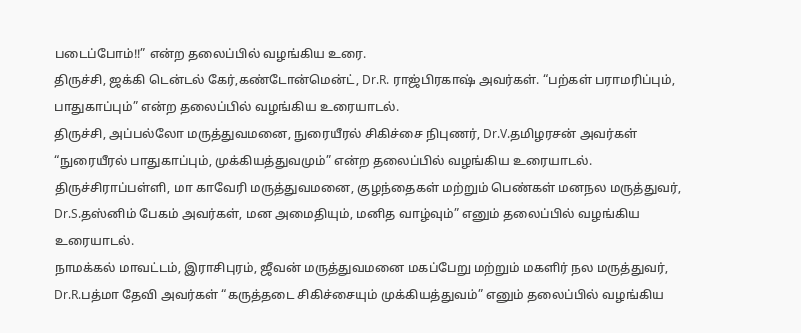படைப்போம்!!” என்ற தலைப்பில் வழங்கிய உரை.
திருச்சி, ஜக்கி டென்டல் கேர்,கண்டோன்மென்ட், Dr.R. ராஜ்பிரகாஷ் அவர்கள். “பற்கள் பராமரிப்பும், பாதுகாப்பும்” என்ற தலைப்பில் வழங்கிய உரையாடல்.
திருச்சி, அப்பல்லோ மருத்துவமனை, நுரையீரல் சிகிச்சை நிபுணர், Dr.V.தமிழரசன் அவர்கள் “நுரையீரல் பாதுகாப்பும், முக்கியத்துவமும்” என்ற தலைப்பில் வழங்கிய உரையாடல்.
திருச்சிராப்பள்ளி, மா காவேரி மருத்துவமனை, குழந்தைகள் மற்றும் பெண்கள் மனநல மருத்துவர், Dr.S.தஸ்னிம் பேகம் அவர்கள், மன அமைதியும், மனித வாழ்வும்” எனும் தலைப்பில் வழங்கிய உரையாடல்.
நாமக்கல் மாவட்டம், இராசிபுரம், ஜீவன் மருத்துவமனை மகப்பேறு மற்றும் மகளிர் நல மருத்துவர், Dr.R.பத்மா தேவி அவர்கள் “கருத்தடை சிகிச்சையும் முக்கியத்துவம்” எனும் தலைப்பில் வழங்கிய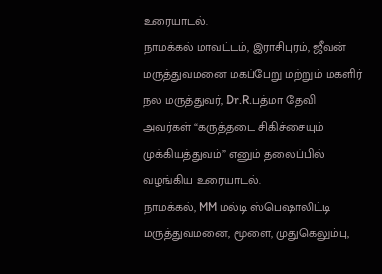உரையாடல்.
நாமக்கல் மாவட்டம், இராசிபுரம், ஜீவன் மருத்துவமனை மகப்பேறு மற்றும் மகளிர் நல மருத்துவர், Dr.R.பத்மா தேவி அவர்கள் “கருத்தடை சிகிச்சையும் முக்கியத்துவம்” எனும் தலைப்பில் வழங்கிய உரையாடல்.
நாமக்கல், MM மல்டி ஸ்பெஷாலிட்டி மருத்துவமனை, மூளை, முதுகெலும்பு,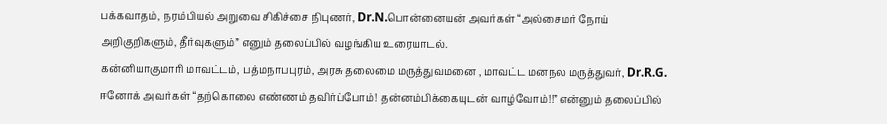பக்கவாதம், நரம்பியல் அறுவை சிகிச்சை நிபுணர், Dr.N.பொன்னையன் அவர்கள் “அல்சைமர் நோய் அறிகுறிகளும், தீர்வுகளும்” எனும் தலைப்பில் வழங்கிய உரையாடல்.
கன்னியாகுமாரி மாவட்டம், பத்மநாபபுரம், அரசு தலைமை மருத்துவமனை , மாவட்ட மனநல மருத்துவர், Dr.R.G. ஈனோக் அவர்கள் “தற்கொலை எண்ணம் தவிர்ப்போம்! தன்னம்பிக்கையுடன் வாழ்வோம்!!” என்னும் தலைப்பில்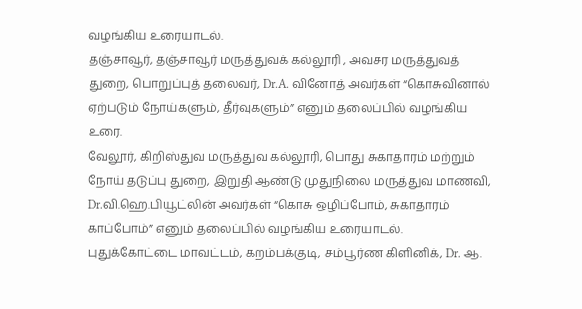வழங்கிய உரையாடல்.
தஞ்சாவூர், தஞ்சாவூர் மருத்துவக் கல்லூரி , அவசர மருத்துவத் துறை, பொறுப்புத் தலைவர், Dr.A. வினோத் அவர்கள் “கொசுவினால் ஏற்படும் நோய்களும், தீர்வுகளும்” எனும் தலைப்பில் வழங்கிய உரை.
வேலூர், கிறிஸ்துவ மருத்துவ கல்லூரி, பொது சுகாதாரம் மற்றும் நோய் தடுப்பு துறை, இறுதி ஆண்டு முதுநிலை மருத்துவ மாணவி, Dr.வி.ஹெ.பியூட்லின் அவர்கள் “கொசு ஒழிப்போம், சுகாதாரம் காப்போம்” எனும் தலைப்பில் வழங்கிய உரையாடல்.
புதுக்கோட்டை மாவட்டம், கறம்பக்குடி, சம்பூர்ண கிளினிக், Dr. ஆ.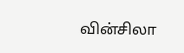வின்சிலா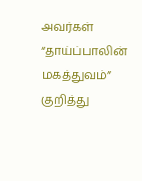அவர்கள் “தாய்ப்பாலின் மகத்துவம்” குறித்து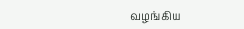வழங்கிய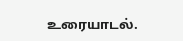உரையாடல்.